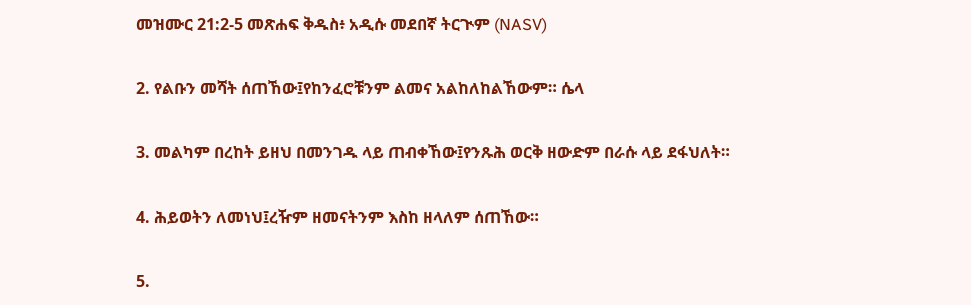መዝሙር 21:2-5 መጽሐፍ ቅዱስ፥ አዲሱ መደበኛ ትርጒም (NASV)

2. የልቡን መሻት ሰጠኸው፤የከንፈሮቹንም ልመና አልከለከልኸውም። ሴላ

3. መልካም በረከት ይዘህ በመንገዱ ላይ ጠብቀኸው፤የንጹሕ ወርቅ ዘውድም በራሱ ላይ ደፋህለት።

4. ሕይወትን ለመነህ፤ረዥም ዘመናትንም እስከ ዘላለም ሰጠኸው።

5.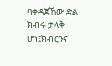ባቀዳጀኸው ድል ክብሩ ታላቅ ሆነ፤ክብርንና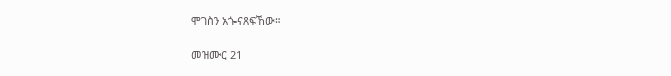ሞገስን አጐናጸፍኸው።

መዝሙር 21